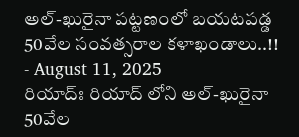అల్-ఖురైనా పట్టణంలో బయటపడ్డ 50వేల సంవత్సరాల కళాఖండాలు..!!
- August 11, 2025
రియాద్ః రియాద్ లోని అల్-ఖురైనా 50వేల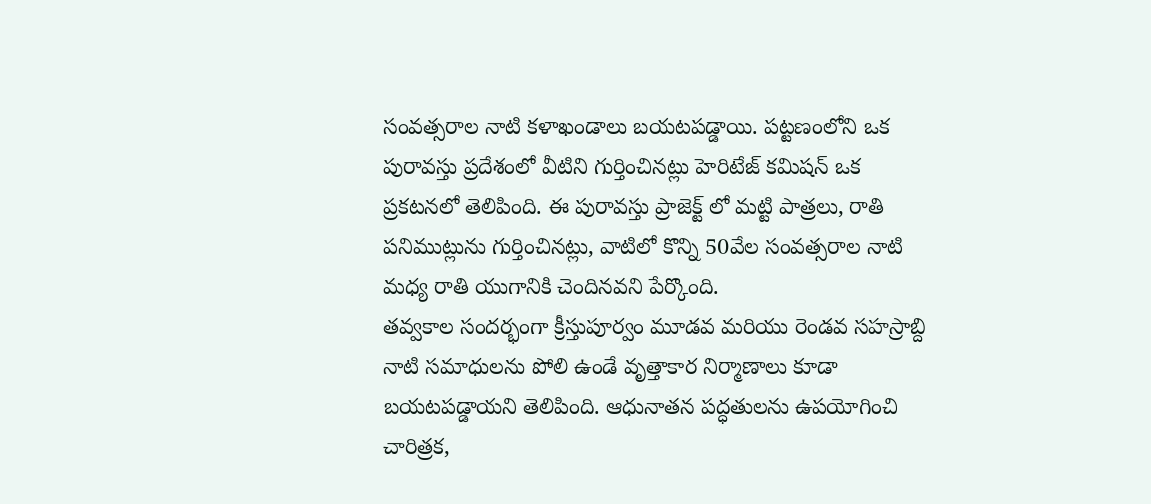సంవత్సరాల నాటి కళాఖండాలు బయటపడ్డాయి. పట్టణంలోని ఒక పురావస్తు ప్రదేశంలో వీటిని గుర్తించినట్లు హెరిటేజ్ కమిషన్ ఒక ప్రకటనలో తెలిపింది. ఈ పురావస్తు ప్రాజెక్ట్ లో మట్టి పాత్రలు, రాతి పనిముట్లును గుర్తించినట్లు, వాటిలో కొన్ని 50వేల సంవత్సరాల నాటి మధ్య రాతి యుగానికి చెందినవని పేర్కొంది.
తవ్వకాల సందర్భంగా క్రీస్తుపూర్వం మూడవ మరియు రెండవ సహస్రాబ్ది నాటి సమాధులను పోలి ఉండే వృత్తాకార నిర్మాణాలు కూడా బయటపడ్డాయని తెలిపింది. ఆధునాతన పద్ధతులను ఉపయోగించి చారిత్రక,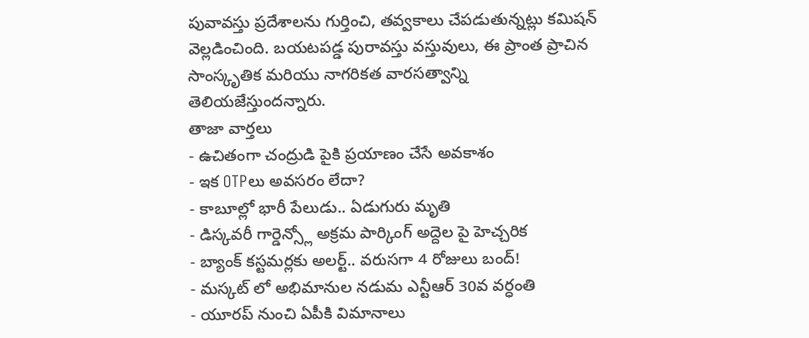పువావస్తు ప్రదేశాలను గుర్తించి, తవ్వకాలు చేపడుతున్నట్లు కమిషన్ వెల్లడించింది. బయటపడ్డ పురావస్తు వస్తువులు, ఈ ప్రాంత ప్రాచిన సాంస్కృతిక మరియు నాగరికత వారసత్వాన్ని తెలియజేస్తుందన్నారు.
తాజా వార్తలు
- ఉచితంగా చంద్రుడి పైకి ప్రయాణం చేసే అవకాశం
- ఇక OTPలు అవసరం లేదా?
- కాబూల్లో భారీ పేలుడు.. ఏడుగురు మృతి
- డిస్కవరీ గార్డెన్స్లో అక్రమ పార్కింగ్ అద్దెల పై హెచ్చరిక
- బ్యాంక్ కస్టమర్లకు అలర్ట్.. వరుసగా 4 రోజులు బంద్!
- మస్కట్ లో అభిమానుల నడుమ ఎన్టీఆర్ 30వ వర్ధంతి
- యూరప్ నుంచి ఏపీకి విమానాలు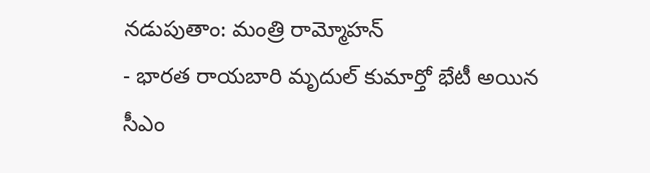నడుపుతాం: మంత్రి రామ్మోహన్
- భారత రాయబారి మృదుల్ కుమార్తో భేటీ అయిన సీఎం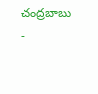చంద్రబాబు
-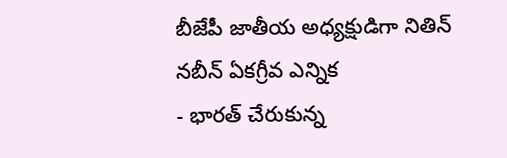బీజేపీ జాతీయ అధ్యక్షుడిగా నితిన్ నబీన్ ఏకగ్రీవ ఎన్నిక
- భారత్ చేరుకున్న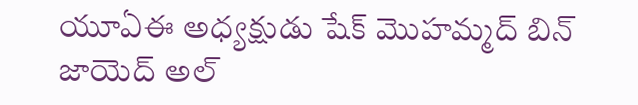యూఏఈ అధ్యక్షుడు షేక్ మొహమ్మద్ బిన్ జాయెద్ అల్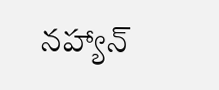నహ్యాన్